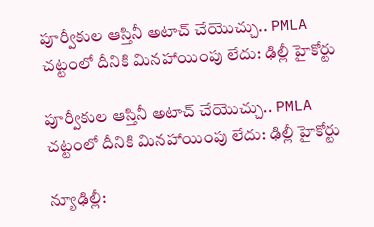పూర్వీకుల ఆస్తినీ అటాచ్ చేయొచ్చు.. PMLA చట్టంలో దీనికి మినహాయింపు లేదు: ఢిల్లీ హైకోర్టు

పూర్వీకుల ఆస్తినీ అటాచ్ చేయొచ్చు.. PMLA చట్టంలో దీనికి మినహాయింపు లేదు: ఢిల్లీ హైకోర్టు

న్యూఢిల్లీ: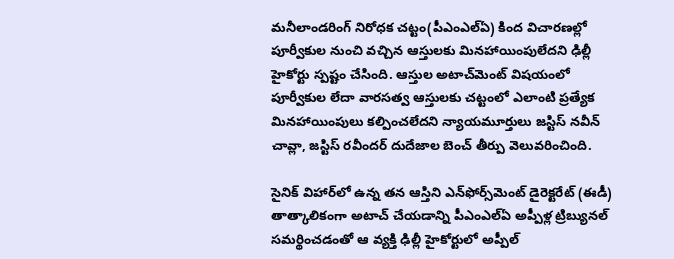మనీలాండరింగ్‌‌‌‌‌‌‌‌ నిరోధక చట్టం(పీఎంఎల్‌‌‌‌‌‌‌‌ఏ) కింద విచారణల్లో పూర్వీకుల నుంచి వచ్చిన ఆస్తులకు మినహాయింపులేదని ఢిల్లీ హైకోర్టు స్పష్టం చేసింది. ఆస్తుల అటాచ్‌‌‌‌‌‌‌‌మెంట్‌‌‌‌‌‌‌‌ విషయంలో పూర్వీకుల లేదా వారసత్వ ఆస్తులకు చట్టంలో ఎలాంటి ప్రత్యేక మినహాయింపులు కల్పించలేదని న్యాయమూర్తులు జస్టిస్‌‌‌‌‌‌‌‌ నవీన్‌‌‌‌‌‌‌‌ చావ్లా, జస్టిస్ రవీందర్‌‌‌‌‌‌‌‌‌‌‌‌‌‌‌‌ దుదేజాల బెంచ్‌‌‌‌‌‌‌‌ తీర్పు వెలువరించింది.

సైనిక్ విహార్‌‌‌‌‌‌‌‌‌‌‌‌‌‌‌‌లో ఉన్న తన ఆస్తిని ఎన్‌‌‌‌‌‌‌‌ఫోర్స్‌‌‌‌‌‌‌‌మెంట్‌‌‌‌‌‌‌‌ డైరెక్టరేట్‌‌‌‌‌‌‌‌ (ఈడీ) తాత్కాలికంగా అటాచ్‌‌‌‌‌‌‌‌ చేయడాన్ని పీఎంఎల్‌‌‌‌‌‌‌‌ఏ అప్పీళ్ల ట్రిబ్యునల్‌‌‌‌‌‌‌‌ సమర్థించడంతో ఆ వ్యక్తి ఢిల్లీ హైకోర్టులో అప్పీల్‌‌‌‌‌‌‌‌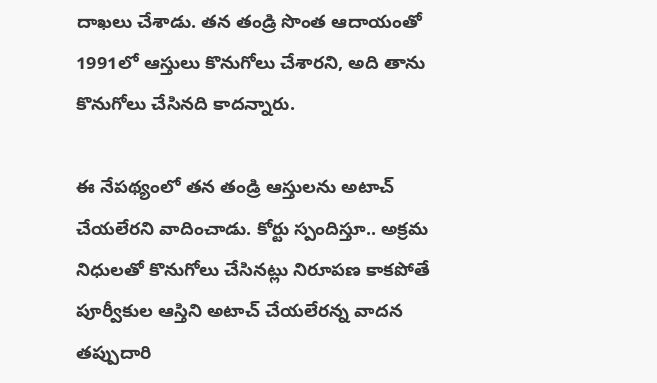దాఖలు చేశాడు. తన తండ్రి సొంత ఆదాయంతో  1991లో ఆస్తులు కొనుగోలు చేశారని, అది తాను కొనుగోలు చేసినది కాదన్నారు.

ఈ నేపథ్యంలో తన తండ్రి ఆస్తులను అటాచ్‌‌‌‌‌‌‌‌ చేయలేరని వాదించాడు. కోర్టు స్పందిస్తూ.. అక్రమ నిధులతో కొనుగోలు చేసినట్లు నిరూపణ కాకపోతే పూర్వీకుల ఆస్తిని అటాచ్‌‌‌‌‌‌‌‌ చేయలేరన్న వాదన తప్పుదారి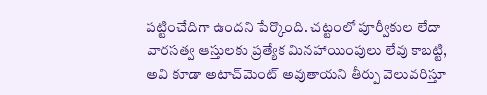పట్టించేదిగా ఉందని పేర్కొంది. చట్టంలో పూర్వీకుల లేదా వారసత్వ ఆస్తులకు ప్రత్యేక మినహాయింపులు లేవు కాబట్టి, అవి కూడా అటాచ్‌‌‌‌‌‌‌‌మెంట్‌‌‌‌‌‌‌‌ అవుతాయని తీర్పు వెలువరిస్తూ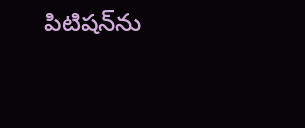పిటిషన్‌‌‌‌‌‌‌‌ను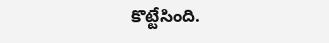కొట్టేసింది.